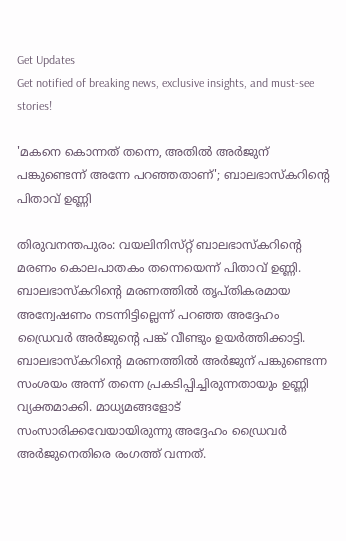Get Updates
Get notified of breaking news, exclusive insights, and must-see stories!

'മകനെ കൊന്നത് തന്നെ, അതിൽ അർജുന് പങ്കുണ്ടെന്ന് അന്നേ പറഞ്ഞതാണ്'; ബാലഭാസ്‌കറിന്റെ പിതാവ് ഉണ്ണി

തിരുവനന്തപുരം: വയലിനിസ്‌റ്റ് ബാലഭാസ്‌കറിന്റെ മരണം കൊലപാതകം തന്നെയെന്ന് പിതാവ് ഉണ്ണി. ബാലഭാസ്‌കറിന്റെ മരണത്തിൽ തൃപ്‌തികരമായ അന്വേഷണം നടന്നിട്ടില്ലെന്ന് പറഞ്ഞ അദ്ദേഹം ഡ്രൈവർ അർജുന്റെ പങ്ക് വീണ്ടും ഉയർത്തിക്കാട്ടി. ബാലഭാസ്‌കറിന്റെ മരണത്തിൽ അർജുന് പങ്കുണ്ടെന്ന സംശയം അന്ന് തന്നെ പ്രകടിപ്പിച്ചിരുന്നതായും ഉണ്ണി വ്യക്തമാക്കി. മാധ്യമങ്ങളോട് സംസാരിക്കവേയായിരുന്നു അദ്ദേഹം ഡ്രൈവർ അർജുനെതിരെ രംഗത്ത് വന്നത്.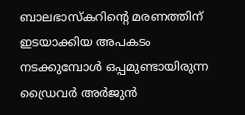ബാലഭാസ്‌കറിന്റെ മരണത്തിന് ഇടയാക്കിയ അപകടം നടക്കുമ്പോൾ ഒപ്പമുണ്ടായിരുന്ന ഡ്രൈവർ അർജുൻ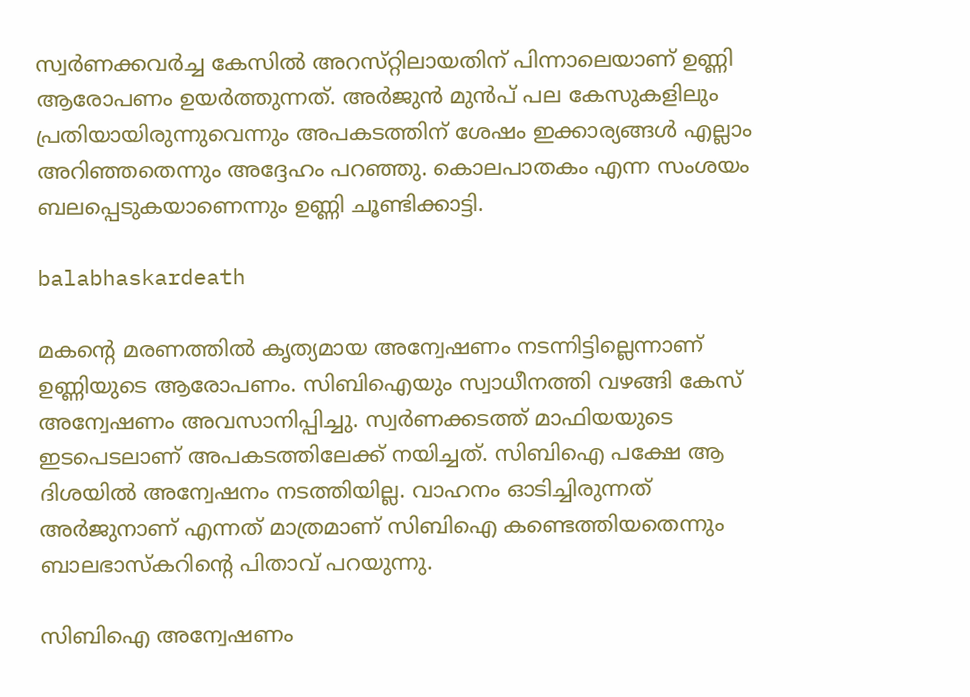സ്വർണക്കവർച്ച കേസിൽ അറസ്‌റ്റിലായതിന് പിന്നാലെയാണ് ഉണ്ണി ആരോപണം ഉയർത്തുന്നത്. അർജുൻ മുൻപ് പല കേസുകളിലും പ്രതിയായിരുന്നുവെന്നും അപകടത്തിന് ശേഷം ഇക്കാര്യങ്ങൾ എല്ലാം അറിഞ്ഞതെന്നും അദ്ദേഹം പറഞ്ഞു. കൊലപാതകം എന്ന സംശയം ബലപ്പെടുകയാണെന്നും ഉണ്ണി ചൂണ്ടിക്കാട്ടി.

balabhaskardeath

മകന്റെ മരണത്തിൽ കൃത്യമായ അന്വേഷണം നടന്നിട്ടില്ലെന്നാണ് ഉണ്ണിയുടെ ആരോപണം. സിബിഐയും സ്വാധീനത്തി വഴങ്ങി കേസ് അന്വേഷണം അവസാനിപ്പിച്ചു. സ്വർണക്കടത്ത് മാഫിയയുടെ ഇടപെടലാണ് അപകടത്തിലേക്ക് നയിച്ചത്. സിബിഐ പക്ഷേ ആ ദിശയിൽ അന്വേഷനം നടത്തിയില്ല. വാഹനം ഓടിച്ചിരുന്നത് അർജുനാണ് എന്നത് മാത്രമാണ് സിബിഐ കണ്ടെത്തിയതെന്നും ബാലഭാസ്‌കറിന്റെ പിതാവ് പറയുന്നു.

സിബിഐ അന്വേഷണം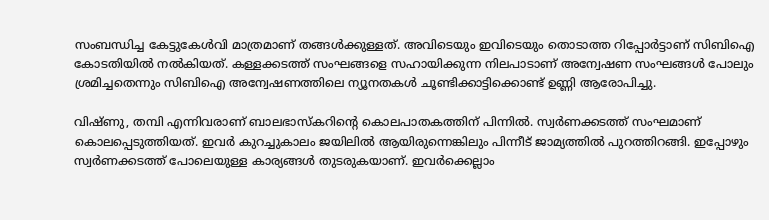സംബന്ധിച്ച കേട്ടുകേൾവി മാത്രമാണ് തങ്ങൾക്കുള്ളത്. അവിടെയും ഇവിടെയും തൊടാത്ത റിപ്പോർട്ടാണ് സിബിഐ കോടതിയിൽ നൽകിയത്. കള്ളക്കടത്ത് സംഘങ്ങളെ സഹായിക്കുന്ന നിലപാടാണ് അന്വേഷണ സംഘങ്ങൾ പോലും ശ്രമിച്ചതെന്നും സിബിഐ അന്വേഷണത്തിലെ ന്യൂനതകൾ ചൂണ്ടിക്കാട്ടിക്കൊണ്ട് ഉണ്ണി ആരോപിച്ചു.

വിഷ്‌ണു, തമ്പി എന്നിവരാണ് ബാലഭാസ്‌കറിന്റെ കൊലപാതകത്തിന് പിന്നിൽ. സ്വർണക്കടത്ത് സംഘമാണ് കൊലപ്പെടുത്തിയത്. ഇവർ കുറച്ചുകാലം ജയിലിൽ ആയിരുന്നെങ്കിലും പിന്നീട് ജാമ്യത്തിൽ പുറത്തിറങ്ങി. ഇപ്പോഴും സ്വർണക്കടത്ത് പോലെയുള്ള കാര്യങ്ങൾ തുടരുകയാണ്. ഇവർക്കെല്ലാം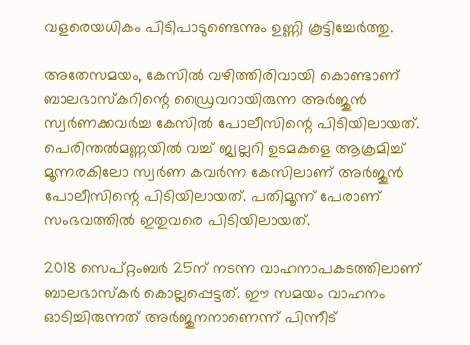വളരെയധികം പിടിപാടുണ്ടെന്നും ഉണ്ണി കൂട്ടിച്ചേർത്തു.

അതേസമയം, കേസിൽ വഴിത്തിരിവായി കൊണ്ടാണ് ബാലഭാസ്‌കറിന്റെ ഡ്രൈവറായിരുന്ന അർജുൻ സ്വർണക്കവർച്ച കേസിൽ പോലീസിന്റെ പിടിയിലായത്. പെരിന്തൽമണ്ണയിൽ വച്ച് ജ്വല്ലറി ഉടമകളെ ആക്രമിച്ച് മൂന്നരകിലോ സ്വർണ കവർന്ന കേസിലാണ് അർജുൻ പോലീസിന്റെ പിടിയിലായത്. പതിമൂന്ന് പേരാണ് സംഭവത്തിൽ ഇതുവരെ പിടിയിലായത്.

2018 സെപ്റ്റംബർ 25ന് നടന്ന വാഹനാപകടത്തിലാണ് ബാലഭാസ്‌കർ കൊല്ലപ്പെട്ടത്. ഈ സമയം വാഹനം ഓടിച്ചിരുന്നത് അർജുനനാണെന്ന് പിന്നീട്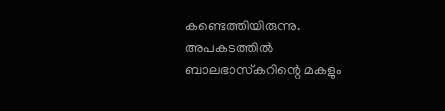കണ്ടെത്തിയിരുന്നു. അപകടത്തിൽ ബാലഭാസ്‌കറിന്റെ മകളും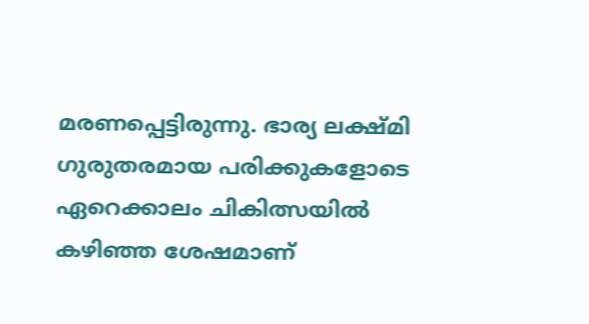മരണപ്പെട്ടിരുന്നു. ഭാര്യ ലക്ഷ്‌മി ഗുരുതരമായ പരിക്കുകളോടെ ഏറെക്കാലം ചികിത്സയിൽ കഴിഞ്ഞ ശേഷമാണ്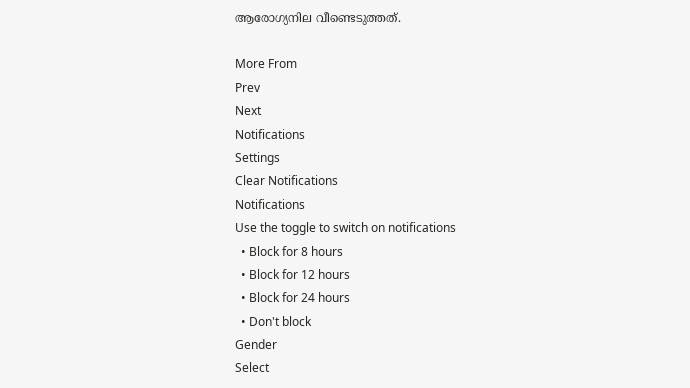ആരോഗ്യനില വീണ്ടെടുത്തത്.

More From
Prev
Next
Notifications
Settings
Clear Notifications
Notifications
Use the toggle to switch on notifications
  • Block for 8 hours
  • Block for 12 hours
  • Block for 24 hours
  • Don't block
Gender
Select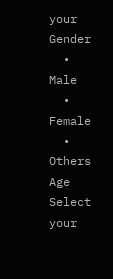your Gender
  • Male
  • Female
  • Others
Age
Select your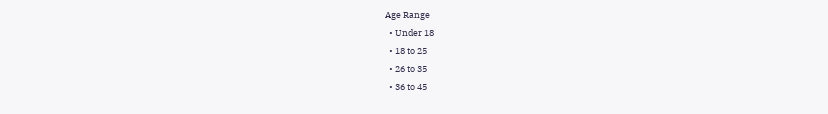Age Range
  • Under 18
  • 18 to 25
  • 26 to 35
  • 36 to 45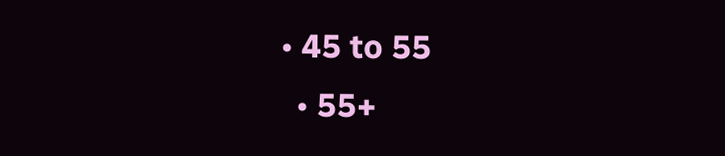• 45 to 55
  • 55+